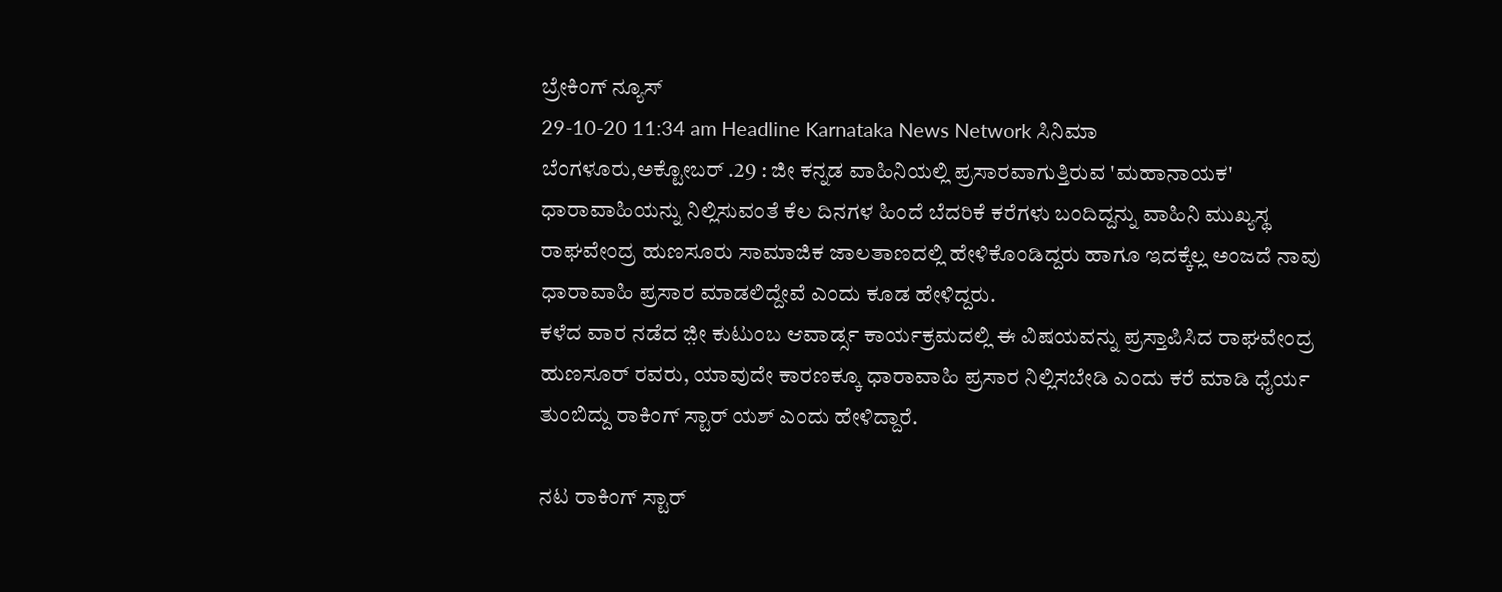ಬ್ರೇಕಿಂಗ್ ನ್ಯೂಸ್
29-10-20 11:34 am Headline Karnataka News Network ಸಿನಿಮಾ
ಬೆಂಗಳೂರು,ಅಕ್ಟೋಬರ್ .29 : ಜೀ ಕನ್ನಡ ವಾಹಿನಿಯಲ್ಲಿ ಪ್ರಸಾರವಾಗುತ್ತಿರುವ 'ಮಹಾನಾಯಕ' ಧಾರಾವಾಹಿಯನ್ನು ನಿಲ್ಲಿಸುವಂತೆ ಕೆಲ ದಿನಗಳ ಹಿಂದೆ ಬೆದರಿಕೆ ಕರೆಗಳು ಬಂದಿದ್ದನ್ನು ವಾಹಿನಿ ಮುಖ್ಯಸ್ಥ ರಾಘವೇಂದ್ರ ಹುಣಸೂರು ಸಾಮಾಜಿಕ ಜಾಲತಾಣದಲ್ಲಿ ಹೇಳಿಕೊಂಡಿದ್ದರು ಹಾಗೂ ಇದಕ್ಕೆಲ್ಲ ಅಂಜದೆ ನಾವು ಧಾರಾವಾಹಿ ಪ್ರಸಾರ ಮಾಡಲಿದ್ದೇವೆ ಎಂದು ಕೂಡ ಹೇಳಿದ್ದರು.
ಕಳೆದ ವಾರ ನಡೆದ ಜ಼ೀ ಕುಟುಂಬ ಆವಾರ್ಡ್ಸ ಕಾರ್ಯಕ್ರಮದಲ್ಲಿ ಈ ವಿಷಯವನ್ನು ಪ್ರಸ್ತಾಪಿಸಿದ ರಾಘವೇಂದ್ರ ಹುಣಸೂರ್ ರವರು, ಯಾವುದೇ ಕಾರಣಕ್ಕೂ ಧಾರಾವಾಹಿ ಪ್ರಸಾರ ನಿಲ್ಲಿಸಬೇಡಿ ಎಂದು ಕರೆ ಮಾಡಿ ಧೈರ್ಯ ತುಂಬಿದ್ದು ರಾಕಿಂಗ್ ಸ್ಟಾರ್ ಯಶ್ ಎಂದು ಹೇಳಿದ್ದಾರೆ.

ನಟ ರಾಕಿಂಗ್ ಸ್ಟಾರ್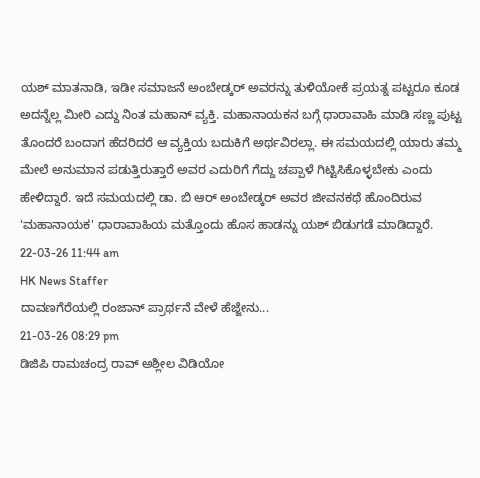ಯಶ್ ಮಾತನಾಡಿ, ಇಡೀ ಸಮಾಜನೆ ಅಂಬೇಡ್ಕರ್ ಅವರನ್ನು ತುಳಿಯೋಕೆ ಪ್ರಯತ್ನ ಪಟ್ಟರೂ ಕೂಡ ಅದನ್ನೆಲ್ಲ ಮೀರಿ ಎದ್ದು ನಿಂತ ಮಹಾನ್ ವ್ಯಕ್ತಿ. ಮಹಾನಾಯಕನ ಬಗ್ಗೆ ಧಾರಾವಾಹಿ ಮಾಡಿ ಸಣ್ಣ ಪುಟ್ಟ ತೊಂದರೆ ಬಂದಾಗ ಹೆದರಿದರೆ ಆ ವ್ಯಕ್ತಿಯ ಬದುಕಿಗೆ ಅರ್ಥವಿರಲ್ಲಾ. ಈ ಸಮಯದಲ್ಲಿ ಯಾರು ತಮ್ಮ ಮೇಲೆ ಅನುಮಾನ ಪಡುತ್ತಿರುತ್ತಾರೆ ಅವರ ಎದುರಿಗೆ ಗೆದ್ದು ಚಪ್ಪಾಳೆ ಗಿಟ್ಟಿಸಿಕೊಳ್ಳಬೇಕು ಎಂದು ಹೇಳಿದ್ದಾರೆ. ಇದೆ ಸಮಯದಲ್ಲಿ ಡಾ. ಬಿ ಆರ್ ಅಂಬೇಡ್ಕರ್ ಅವರ ಜೀವನಕಥೆ ಹೊಂದಿರುವ 'ಮಹಾನಾಯಕ' ಧಾರಾವಾಹಿಯ ಮತ್ತೊಂದು ಹೊಸ ಹಾಡನ್ನು ಯಶ್ ಬಿಡುಗಡೆ ಮಾಡಿದ್ದಾರೆ.
22-03-26 11:44 am
HK News Staffer
ದಾವಣಗೆರೆಯಲ್ಲಿ ರಂಜಾನ್ ಪ್ರಾರ್ಥನೆ ವೇಳೆ ಹೆಜ್ಜೇನು...
21-03-26 08:29 pm
ಡಿಜಿಪಿ ರಾಮಚಂದ್ರ ರಾವ್ ಅಶ್ಲೀಲ ವಿಡಿಯೋ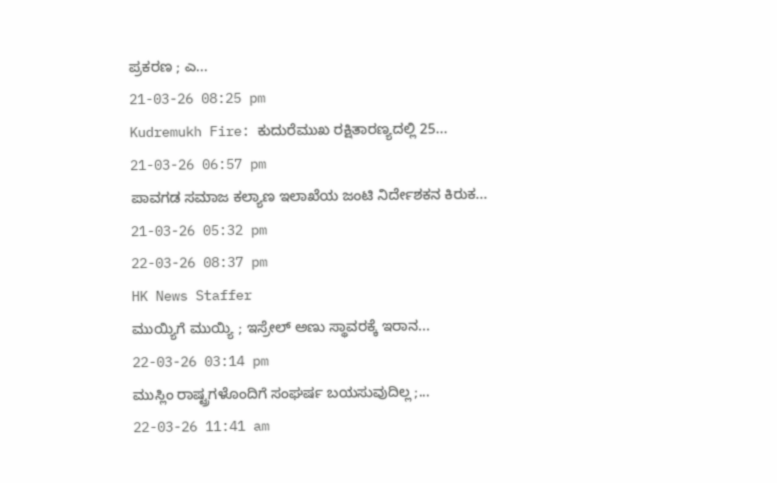ಪ್ರಕರಣ ; ಎ...
21-03-26 08:25 pm
Kudremukh Fire: ಕುದುರೆಮುಖ ರಕ್ಷಿತಾರಣ್ಯದಲ್ಲಿ 25...
21-03-26 06:57 pm
ಪಾವಗಡ ಸಮಾಜ ಕಲ್ಯಾಣ ಇಲಾಖೆಯ ಜಂಟಿ ನಿರ್ದೇಶಕನ ಕಿರುಕ...
21-03-26 05:32 pm
22-03-26 08:37 pm
HK News Staffer
ಮುಯ್ಯಿಗೆ ಮುಯ್ಯಿ ; ಇಸ್ರೇಲ್ ಅಣು ಸ್ಥಾವರಕ್ಕೆ ಇರಾನ...
22-03-26 03:14 pm
ಮುಸ್ಲಿಂ ರಾಷ್ಟ್ರಗಳೊಂದಿಗೆ ಸಂಘರ್ಷ ಬಯಸುವುದಿಲ್ಲ ;...
22-03-26 11:41 am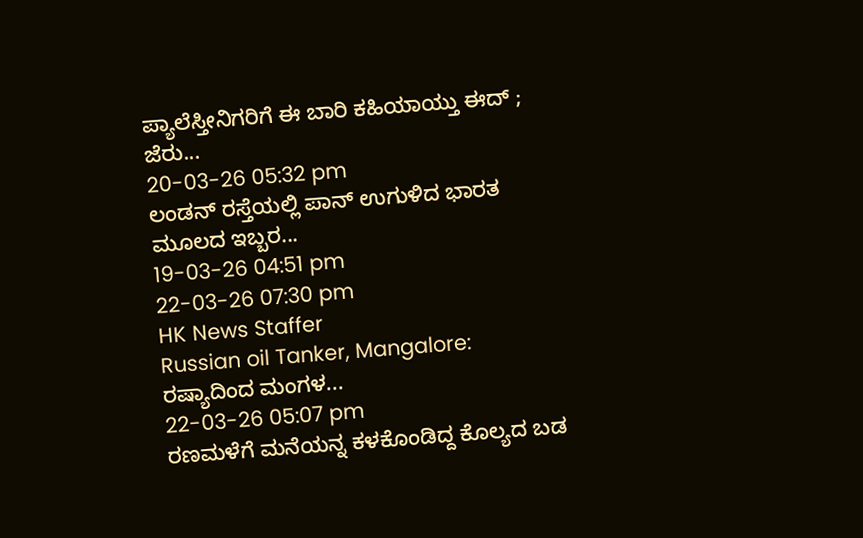ಪ್ಯಾಲೆಸ್ತೀನಿಗರಿಗೆ ಈ ಬಾರಿ ಕಹಿಯಾಯ್ತು ಈದ್ ; ಜೆರು...
20-03-26 05:32 pm
ಲಂಡನ್ ರಸ್ತೆಯಲ್ಲಿ ಪಾನ್ ಉಗುಳಿದ ಭಾರತ ಮೂಲದ ಇಬ್ಬರ...
19-03-26 04:51 pm
22-03-26 07:30 pm
HK News Staffer
Russian oil Tanker, Mangalore: ರಷ್ಯಾದಿಂದ ಮಂಗಳ...
22-03-26 05:07 pm
ರಣಮಳೆಗೆ ಮನೆಯನ್ನ ಕಳಕೊಂಡಿದ್ದ ಕೊಲ್ಯದ ಬಡ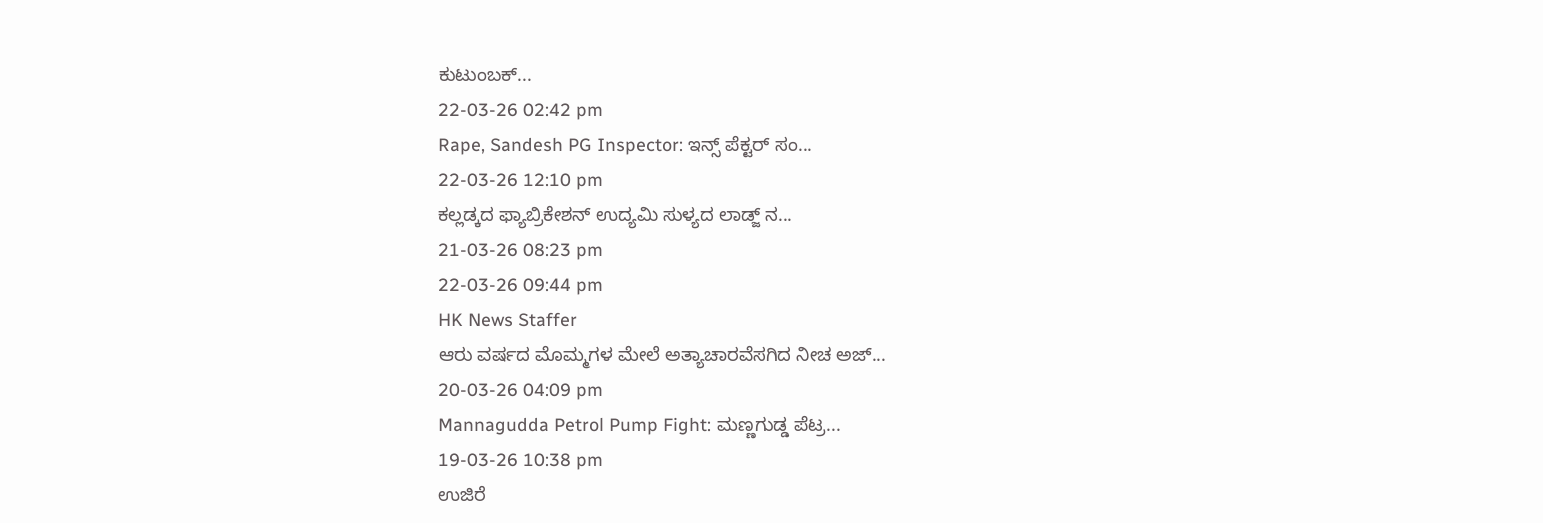ಕುಟುಂಬಕ್...
22-03-26 02:42 pm
Rape, Sandesh PG Inspector: ಇನ್ಸ್ ಪೆಕ್ಟರ್ ಸಂ...
22-03-26 12:10 pm
ಕಲ್ಲಡ್ಕದ ಫ್ಯಾಬ್ರಿಕೇಶನ್ ಉದ್ಯಮಿ ಸುಳ್ಯದ ಲಾಡ್ಜ್ ನ...
21-03-26 08:23 pm
22-03-26 09:44 pm
HK News Staffer
ಆರು ವರ್ಷದ ಮೊಮ್ಮಗಳ ಮೇಲೆ ಅತ್ಯಾಚಾರವೆಸಗಿದ ನೀಚ ಅಜ್...
20-03-26 04:09 pm
Mannagudda Petrol Pump Fight: ಮಣ್ಣಗುಡ್ಡ ಪೆಟ್ರ...
19-03-26 10:38 pm
ಉಜಿರೆ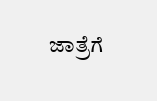ಜಾತ್ರೆಗೆ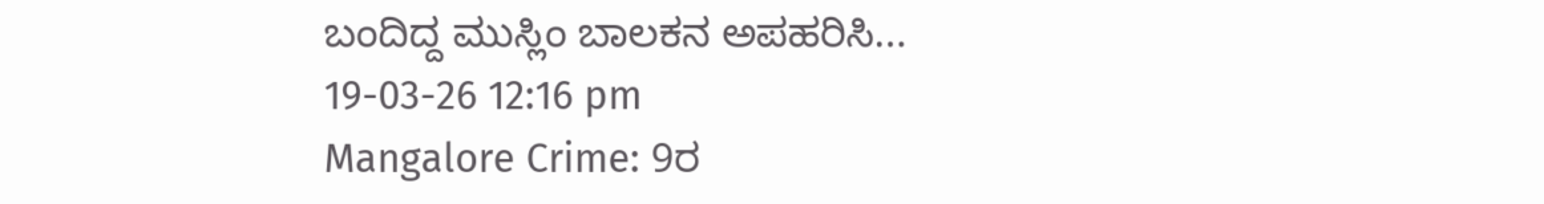ಬಂದಿದ್ದ ಮುಸ್ಲಿಂ ಬಾಲಕನ ಅಪಹರಿಸಿ...
19-03-26 12:16 pm
Mangalore Crime: 9ರ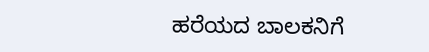ಹರೆಯದ ಬಾಲಕನಿಗೆ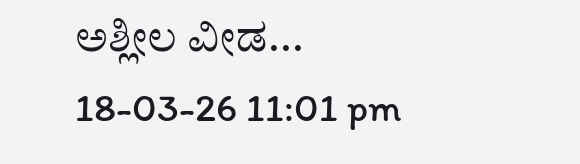ಅಶ್ಲೀಲ ವೀಡ...
18-03-26 11:01 pm